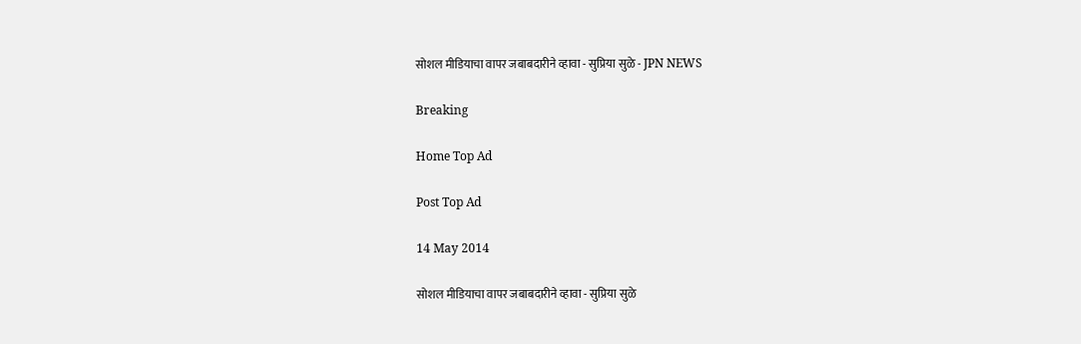सोशल मीडियाचा वापर जबाबदारीने व्हावा - सुप्रिया सुळे - JPN NEWS

Breaking

Home Top Ad

Post Top Ad

14 May 2014

सोशल मीडियाचा वापर जबाबदारीने व्हावा - सुप्रिया सुळे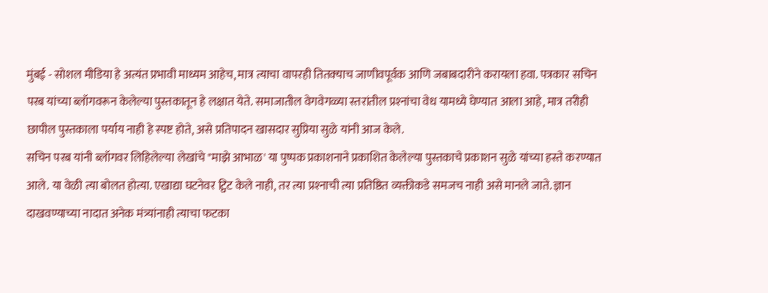मुंबई - सोशल मीडिया हे अत्यंत प्रभावी माध्यम आहेच, मात्र त्याचा वापरही तितक्‍याच जाणीवपूर्वक आणि जबाबदारीने करायला हवा. पत्रकार सचिन परब यांच्या ब्लॉगवरून केलेल्या पुस्तकातून हे लक्षात येते. समाजातील वेगवेगळ्या स्तरांतील प्रश्‍नांचा वेध यामध्ये घेण्यात आला आहे, मात्र तरीही छापील पुस्तकाला पर्याय नाही हे स्पष्ट होते, असे प्रतिपादन खासदार सुप्रिया सुळे यांनी आज केले.
सचिन परब यांनी ब्लॉगवर लिहिलेल्या लेखांचे "माझे आभाळ' या पुष्पक प्रकाशनाने प्रकाशित केलेल्या पुस्तकाचे प्रकाशन सुळे यांच्या हस्ते करण्यात आले. या वेळी त्या बोलत होत्या. एखाद्या घटनेवर ट्विट केले नाही, तर त्या प्रश्‍नाची त्या प्रतिष्ठित व्यक्तीकडे समजच नाही असे मानले जाते. ज्ञान दाखवण्याच्या नादात अनेक मंत्र्यांनाही त्याचा फटका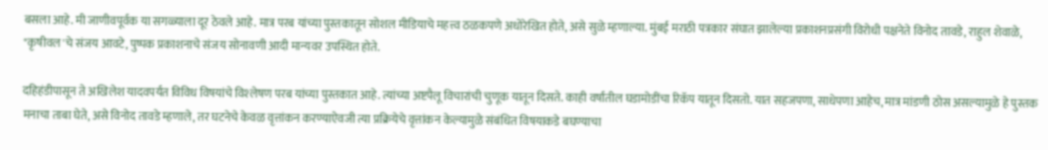बसला आहे. मी जाणीवपूर्वक या सगळ्याला दूर ठेवले आहे. मात्र परब यांच्या पुस्तकातून सोशल मीडियाचे महत्त्व ठळकपणे अधोरेखित होते, असे सुळे म्हणाल्या. मुंबई मराठी पत्रकार संघात झालेल्या प्रकाशनप्रसंगी विरोधी पक्षनेते विनोद तावडे, राहुल शेवाळे, "कृषीवल'चे संजय आवटे, पुष्पक प्रकाशनाचे संजय सोनावणी आदी मान्यवर उपस्थित होते.

दहिहंडीपासून ते अखिलेश यादवपर्यंत विविध विषयांचे विश्‍लेषण परब यांच्या पुस्तकात आहे. त्यांच्या अष्टपैलू विचारांची चुणूक यातून दिसते. काही वर्षांतील घडामोडींचा रिकॅप यातून दिसतो. यात सहजपणा, साधेपणा आहेच, मात्र मांडणी ठोस असल्यामुळे हे पुस्तक मनाचा ताबा घेते, असे विनोद तावडे म्हणाले, तर घटनेचे केवळ वृत्तांकन करण्याऐवजी त्या प्रक्रियेचे वृत्तांकन केल्यामुळे संबंधित विषयाकडे बघण्याचा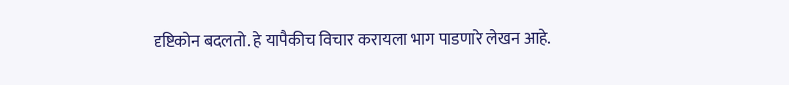दृष्टिकोन बदलतो. हे यापैकीच विचार करायला भाग पाडणारे लेखन आहे.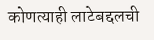कोणत्याही लाटेबद्दलची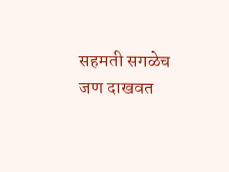सहमती सगळेच जण दाखवत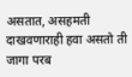असतात, असहमती दाखवणाराही हवा असतो ती जागा परब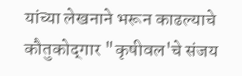यांच्या लेखनाने भरून काढल्याचे कौतुकोद्‌गार "कृषीवल'चे संजय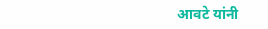आवटे यांनी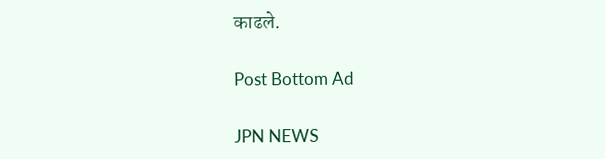काढले.

Post Bottom Ad

JPN NEWS